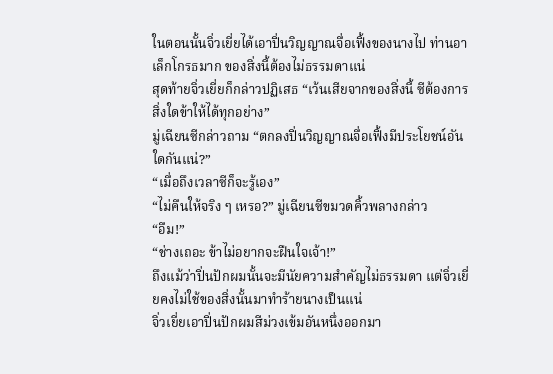ในตอนนั้นจิ่วเยี่ยได้เอาปิ่นวิญญาณจื่อเฟิ้งของนางไป ท่านอาเล็กโกรธมาก ของสิ่งนี้ต้องไม่ธรรมดาแน่
สุดท้ายจิ่วเยี่ยก็กล่าวปฏิเสธ “เว้นเสียจากของสิ่งนี้ ซีต้องการสิ่งใดข้าให้ได้ทุกอย่าง”
มู่เฉียนซีกล่าวถาม “ตกลงปิ่นวิญญาณจื่อเฟิ้งมีประโยชน์อันใดกันแน่?”
“เมื่อถึงเวลาซีก็จะรู้เอง”
“ไม่คืนให้จริง ๆ เหรอ?” มู่เฉียนซีขมวดคิ้วพลางกล่าว
“อืม!”
“ช่างเถอะ ข้าไม่อยากจะฝืนใจเจ้า!”
ถึงแม้ว่าปิ่นปักผมนั้นจะมีนัยความสำคัญไม่ธรรมดา แต่จิ่วเยี่ยคงไม่ใช้ของสิ่งนั้นมาทำร้ายนางเป็นแน่
จิ่วเยี่ยเอาปิ่นปักผมสีม่วงเข้มอันหนึ่งออกมา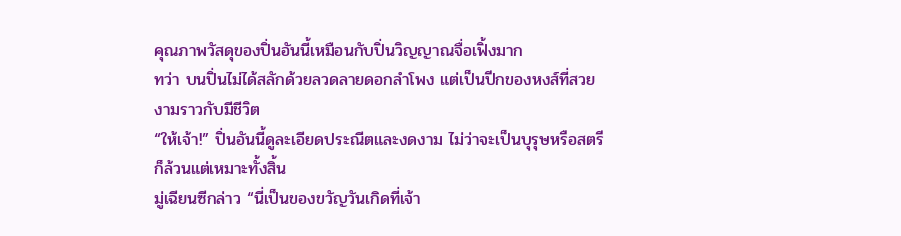คุณภาพวัสดุของปิ่นอันนี้เหมือนกับปิ่นวิญญาณจื่อเฟิ้งมาก
ทว่า บนปิ่นไม่ได้สลักด้วยลวดลายดอกลำโพง แต่เป็นปีกของหงส์ที่สวยงามราวกับมีชีวิต
“ให้เจ้า!” ปิ่นอันนี้ดูละเอียดประณีตและงดงาม ไม่ว่าจะเป็นบุรุษหรือสตรีก็ล้วนแต่เหมาะทั้งสิ้น
มู่เฉียนซีกล่าว “นี่เป็นของขวัญวันเกิดที่เจ้า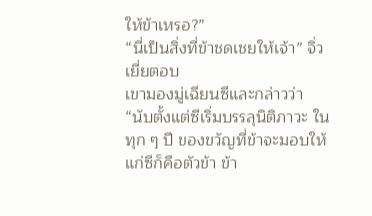ให้ข้าเหรอ?”
“นี่เป็นสิ่งที่ข้าชดเชยให้เจ้า” จิ่วเยี่ยตอบ
เขามองมู่เฉียนซีและกล่าวว่า “นับตั้งแต่ซีเริ่มบรรลุนิติภาวะ ในทุก ๆ ปี ของขวัญที่ข้าจะมอบให้แก่ซีก็คือตัวข้า ข้า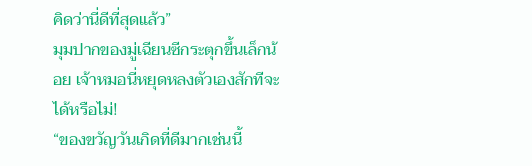คิดว่านี่ดีที่สุดแล้ว”
มุมปากของมู่เฉียนซีกระตุกขึ้นเล็กน้อย เจ้าหมอนี่หยุดหลงตัวเองสักทีจะได้หรือไม่!
“ของขวัญวันเกิดที่ดีมากเช่นนี้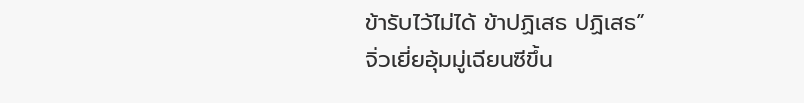ข้ารับไว้ไม่ได้ ข้าปฏิเสธ ปฏิเสธ”
จิ่วเยี่ยอุ้มมู่เฉียนซีขึ้น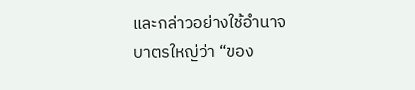และกล่าวอย่างใช้อำนาจบาตรใหญ่ว่า “ของ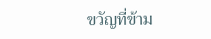ขวัญที่ข้าม